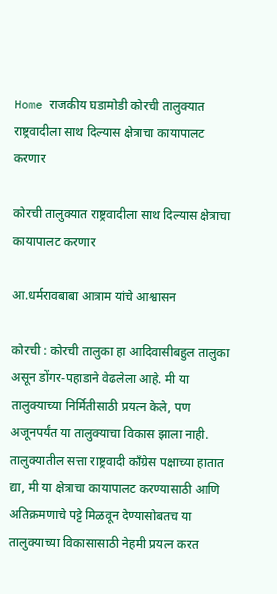Home राजकीय घडामोडी कोरची तालुक्यात राष्ट्रवादीला साथ दिल्यास क्षेत्राचा कायापालट करणार

कोरची तालुक्यात राष्ट्रवादीला साथ दिल्यास क्षेत्राचा कायापालट करणार

आ.धर्मरावबाबा आत्राम यांचे आश्वासन

कोरची : कोरची तालुका हा आदिवासीबहुल तालुका असून डोंगर-पहाडाने वेढलेला आहे. मी या तालुक्याच्या निर्मितीसाठी प्रयत्न केले, पण अजूनपर्यंत या तालुक्याचा विकास झाला नाही. तालुक्यातील सत्ता राष्ट्रवादी काँग्रेस पक्षाच्या हातात द्या, मी या क्षेत्राचा कायापालट करण्यासाठी आणि अतिक्रमणाचे पट्टे मिळवून देण्यासोबतच या तालुक्याच्या विकासासाठी नेहमी प्रयत्न करत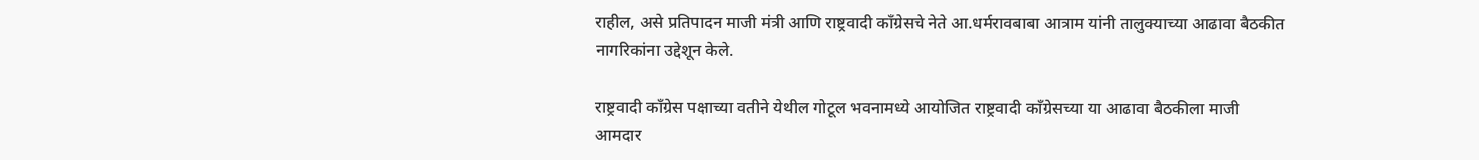राहील, असे प्रतिपादन माजी मंत्री आणि राष्ट्रवादी काँग्रेसचे नेते आ.धर्मरावबाबा आत्राम यांनी तालुक्याच्या आढावा बैठकीत नागरिकांना उद्देशून केले.

राष्ट्रवादी काँग्रेस पक्षाच्या वतीने येथील गोटूल भवनामध्ये आयोजित राष्ट्रवादी काँग्रेसच्या या आढावा बैठकीला माजी आमदार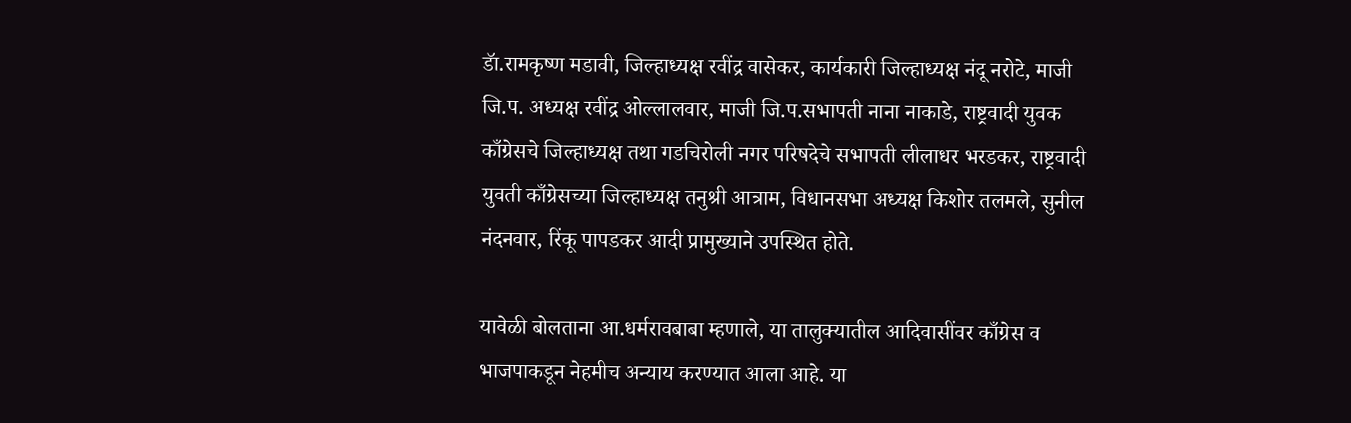डॅा.रामकृष्ण मडावी, जिल्हाध्यक्ष रवींद्र वासेकर, कार्यकारी जिल्हाध्यक्ष नंदू नरोटे, माजी जि.प. अध्यक्ष रवींद्र ओल्लालवार, माजी जि.प.सभापती नाना नाकाडे, राष्ट्रवादी युवक काँग्रेसचे जिल्हाध्यक्ष तथा गडचिरोली नगर परिषदेचे सभापती लीलाधर भरडकर, राष्ट्रवादी युवती काँग्रेसच्या जिल्हाध्यक्ष तनुश्री आत्राम, विधानसभा अध्यक्ष किशोर तलमले, सुनील नंदनवार, रिंकू पापडकर आदी प्रामुख्याने उपस्थित होते.

यावेळी बोलताना आ.धर्मरावबाबा म्हणाले, या तालुक्यातील आदिवासींवर काँग्रेस व भाजपाकडून नेहमीच अन्याय करण्यात आला आहे. या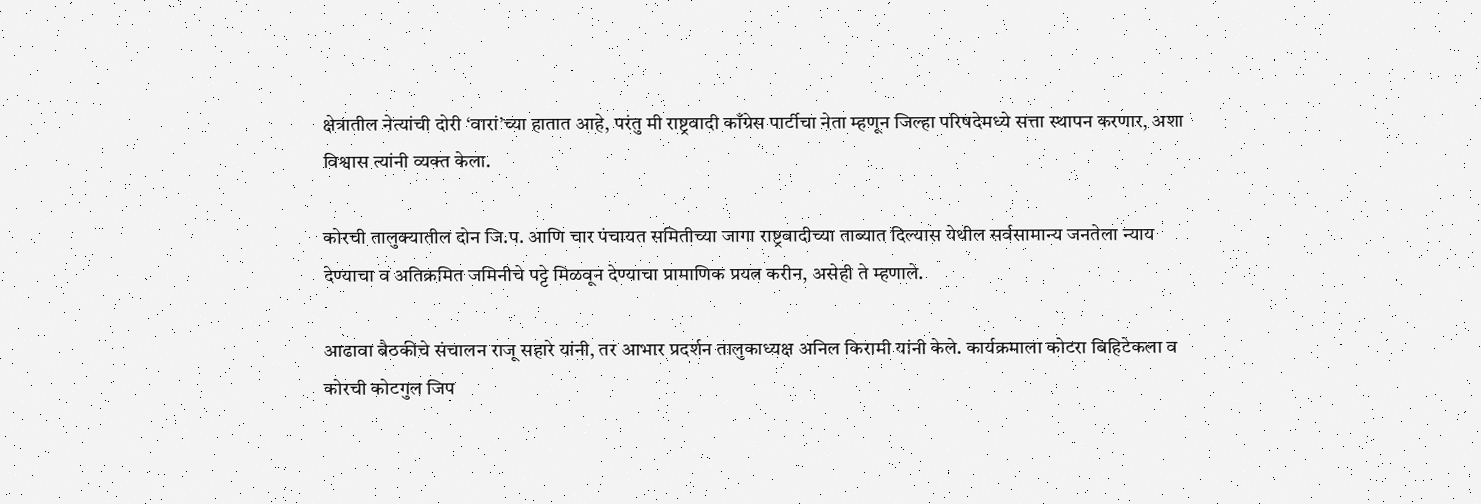क्षेत्रातील नेत्यांची दोरी ‘वारां’च्या हातात आहे, परंतु मी राष्ट्रवादी काँग्रेस पार्टीचा नेता म्हणून जिल्हा परिषदेमध्ये सत्ता स्थापन करणार, अशा विश्वास त्यांनी व्यक्त केला.

कोरची तालुक्यातील दोन जि.प. आणि चार पंचायत समितीच्या जागा राष्ट्रवादीच्या ताब्यात दिल्यास येथील सर्वसामान्य जनतेला न्याय देण्याचा व अतिक्रमित जमिनीचे पट्टे मिळवून देण्याचा प्रामाणिक प्रयत्न करीन, असेही ते म्हणाले.

आढावा बैठकीचे संचालन राजू सहारे यांनी, तर आभार प्रदर्शन तालुकाध्यक्ष अनिल किरामी यांनी केले. कार्यक्रमाला कोटरा बिहिटेकला व कोरची कोटगुल जिप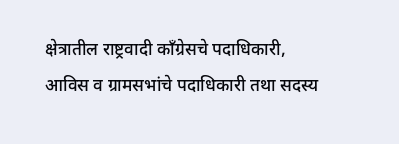क्षेत्रातील राष्ट्रवादी काँग्रेसचे पदाधिकारी, आविस व ग्रामसभांचे पदाधिकारी तथा सदस्य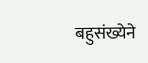बहुसंख्येने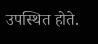उपस्थित होते.